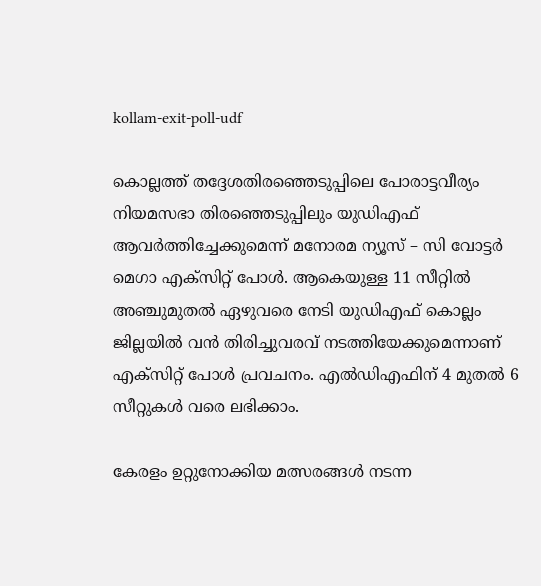kollam-exit-poll-udf

കൊല്ലത്ത് തദ്ദേശതിരഞ്ഞെടുപ്പിലെ പോരാട്ടവീര്യം നിയമസഭാ തിരഞ്ഞെടുപ്പിലും യു‍ഡിഎഫ് ആവര്‍ത്തിച്ചേക്കുമെന്ന് മനോരമ ന്യൂസ് – സി വോട്ടര്‍ മെഗാ എക്സിറ്റ് പോള്‍. ആകെയുള്ള 11 സീറ്റില്‍ അഞ്ചുമുതല്‍ ഏഴുവരെ നേടി യുഡിഎഫ് കൊല്ലം ജില്ലയില്‍ വന്‍ തിരിച്ചുവരവ് നടത്തിയേക്കുമെന്നാണ് എക്സിറ്റ് പോള്‍ പ്രവചനം. എല്‍ഡിഎഫിന് 4 മുതല്‍ 6 സീറ്റുകള്‍ വരെ ലഭിക്കാം.

കേരളം ഉറ്റുനോക്കിയ മത്സരങ്ങള്‍ നടന്ന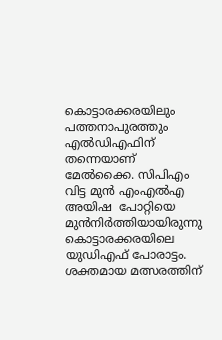കൊട്ടാരക്കരയിലും പത്തനാപുരത്തും എല്‍ഡിഎഫിന് തന്നെയാണ് മേല്‍ക്കൈ. സിപിഎം വിട്ട മുന്‍ എംഎല്‍എ അയിഷ  പോറ്റിയെ മുന്‍നിര്‍ത്തിയായിരുന്നു കൊട്ടാരക്കരയിലെ യുഡിഎഫ് പോരാട്ടം. ശക്തമായ മത്സരത്തിന്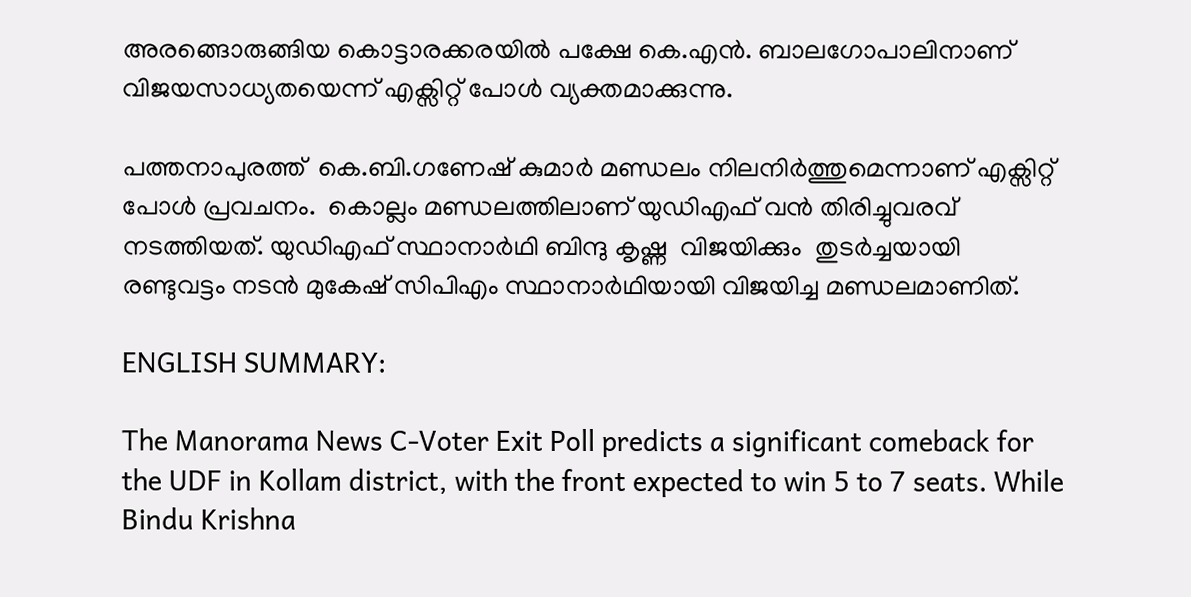അരങ്ങൊരുങ്ങിയ കൊട്ടാരക്കരയില്‍ പക്ഷേ കെ.എന്‍. ബാലഗോപാലിനാണ് വിജയസാധ്യതയെന്ന് എക്സിറ്റ് പോള്‍ വ്യക്തമാക്കുന്നു.

പത്തനാപുരത്ത്  കെ.ബി.ഗണേഷ് കുമാര്‍ മണ്ഡലം നിലനിര്‍ത്തുമെന്നാണ് എക്സിറ്റ് പോള്‍ പ്രവചനം.  കൊല്ലം മണ്ഡലത്തിലാണ് യുഡിഎഫ് വന്‍ തിരിച്ചുവരവ് നടത്തിയത്. യുഡിഎഫ് സ്ഥാനാര്‍ഥി ബിന്ദു കൃഷ്ണ  വിജയിക്കും  തുടര്‍ച്ചയായി രണ്ടുവട്ടം നടന്‍ മുകേഷ് സിപിഎം സ്ഥാനാര്‍ഥിയായി വിജയിച്ച മണ്ഡലമാണിത്.

ENGLISH SUMMARY:

The Manorama News C-Voter Exit Poll predicts a significant comeback for the UDF in Kollam district, with the front expected to win 5 to 7 seats. While Bindu Krishna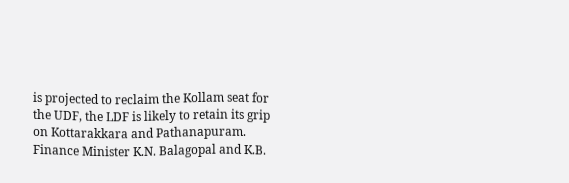is projected to reclaim the Kollam seat for the UDF, the LDF is likely to retain its grip on Kottarakkara and Pathanapuram. Finance Minister K.N. Balagopal and K.B.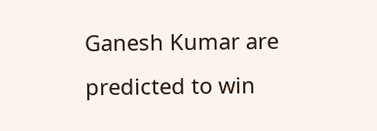Ganesh Kumar are predicted to win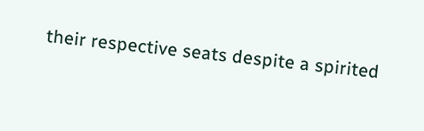their respective seats despite a spirited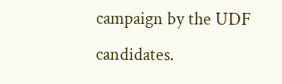campaign by the UDF candidates.